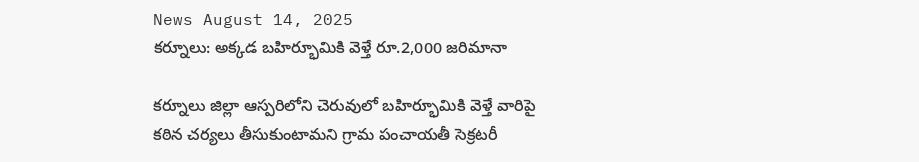News August 14, 2025
కర్నూలు: అక్కడ బహిర్భూమికి వెళ్తే రూ.2,000 జరిమానా

కర్నూలు జిల్లా ఆస్పరిలోని చెరువులో బహిర్భూమికి వెళ్తే వారిపై కఠిన చర్యలు తీసుకుంటామని గ్రామ పంచాయతీ సెక్రటరీ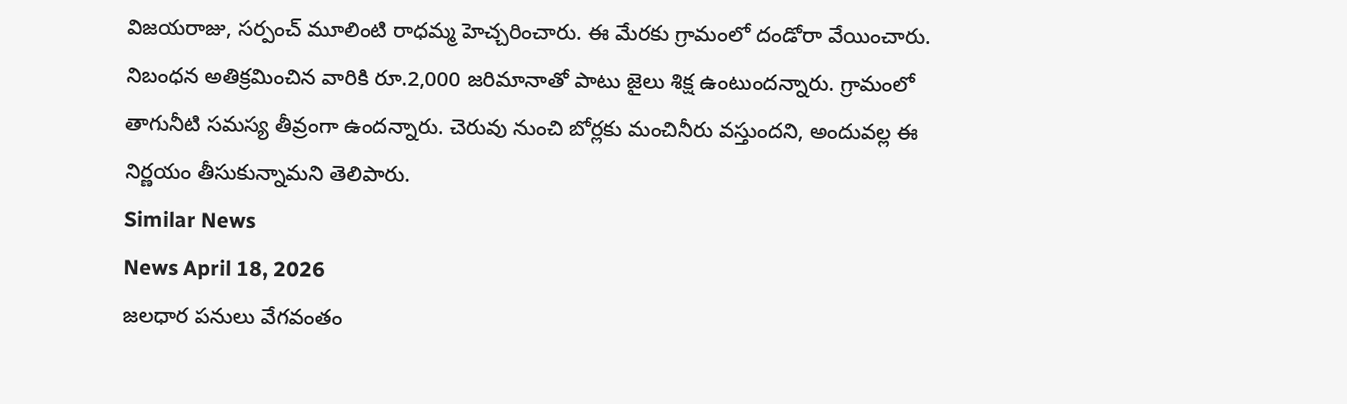విజయరాజు, సర్పంచ్ మూలింటి రాధమ్మ హెచ్చరించారు. ఈ మేరకు గ్రామంలో దండోరా వేయించారు. నిబంధన అతిక్రమించిన వారికి రూ.2,000 జరిమానాతో పాటు జైలు శిక్ష ఉంటుందన్నారు. గ్రామంలో తాగునీటి సమస్య తీవ్రంగా ఉందన్నారు. చెరువు నుంచి బోర్లకు మంచినీరు వస్తుందని, అందువల్ల ఈ నిర్ణయం తీసుకున్నామని తెలిపారు.
Similar News
News April 18, 2026
జలధార పనులు వేగవంతం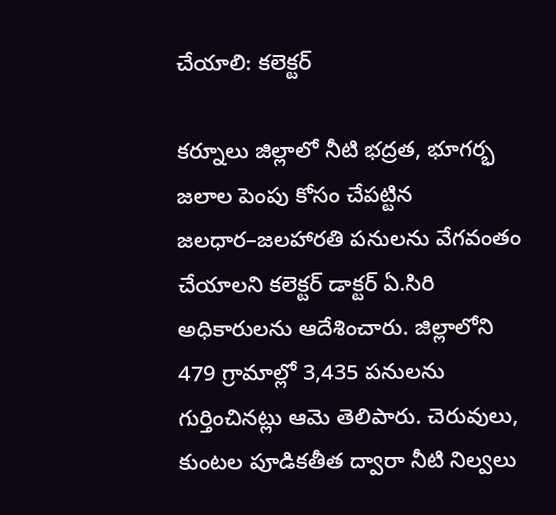చేయాలి: కలెక్టర్

కర్నూలు జిల్లాలో నీటి భద్రత, భూగర్భ జలాల పెంపు కోసం చేపట్టిన జలధార–జలహారతి పనులను వేగవంతం చేయాలని కలెక్టర్ డాక్టర్ ఏ.సిరి అధికారులను ఆదేశించారు. జిల్లాలోని 479 గ్రామాల్లో 3,435 పనులను గుర్తించినట్లు ఆమె తెలిపారు. చెరువులు, కుంటల పూడికతీత ద్వారా నీటి నిల్వలు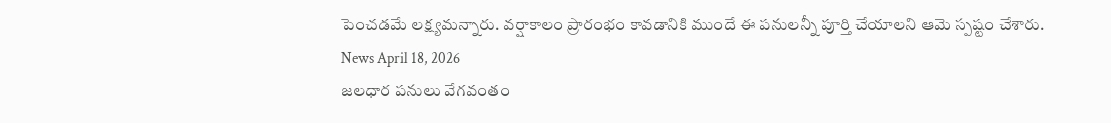పెంచడమే లక్ష్యమన్నారు. వర్షాకాలం ప్రారంభం కావడానికి ముందే ఈ పనులన్నీ పూర్తి చేయాలని ఆమె స్పష్టం చేశారు.
News April 18, 2026
జలధార పనులు వేగవంతం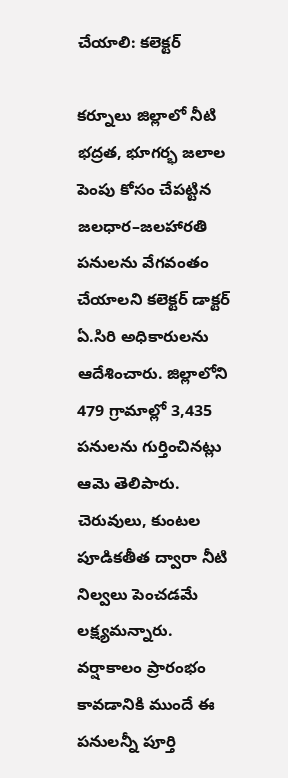చేయాలి: కలెక్టర్

కర్నూలు జిల్లాలో నీటి భద్రత, భూగర్భ జలాల పెంపు కోసం చేపట్టిన జలధార–జలహారతి పనులను వేగవంతం చేయాలని కలెక్టర్ డాక్టర్ ఏ.సిరి అధికారులను ఆదేశించారు. జిల్లాలోని 479 గ్రామాల్లో 3,435 పనులను గుర్తించినట్లు ఆమె తెలిపారు. చెరువులు, కుంటల పూడికతీత ద్వారా నీటి నిల్వలు పెంచడమే లక్ష్యమన్నారు. వర్షాకాలం ప్రారంభం కావడానికి ముందే ఈ పనులన్నీ పూర్తి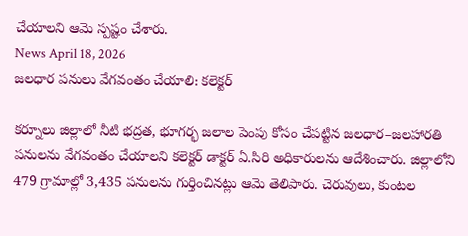చేయాలని ఆమె స్పష్టం చేశారు.
News April 18, 2026
జలధార పనులు వేగవంతం చేయాలి: కలెక్టర్

కర్నూలు జిల్లాలో నీటి భద్రత, భూగర్భ జలాల పెంపు కోసం చేపట్టిన జలధార–జలహారతి పనులను వేగవంతం చేయాలని కలెక్టర్ డాక్టర్ ఏ.సిరి అధికారులను ఆదేశించారు. జిల్లాలోని 479 గ్రామాల్లో 3,435 పనులను గుర్తించినట్లు ఆమె తెలిపారు. చెరువులు, కుంటల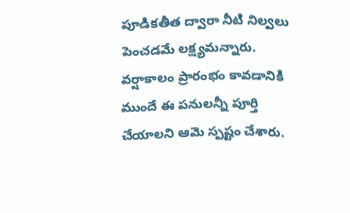పూడికతీత ద్వారా నీటి నిల్వలు పెంచడమే లక్ష్యమన్నారు. వర్షాకాలం ప్రారంభం కావడానికి ముందే ఈ పనులన్నీ పూర్తి చేయాలని ఆమె స్పష్టం చేశారు.